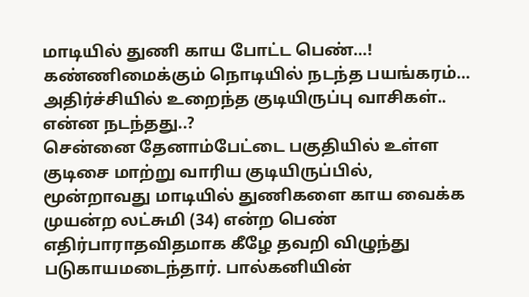மாடியில் துணி காய போட்ட பெண்…! கண்ணிமைக்கும் நொடியில் நடந்த பயங்கரம்… அதிர்ச்சியில் உறைந்த குடியிருப்பு வாசிகள்.. என்ன நடந்தது..?
சென்னை தேனாம்பேட்டை பகுதியில் உள்ள குடிசை மாற்று வாரிய குடியிருப்பில், மூன்றாவது மாடியில் துணிகளை காய வைக்க முயன்ற லட்சுமி (34) என்ற பெண் எதிர்பாராதவிதமாக கீழே தவறி விழுந்து படுகாயமடைந்தார். பால்கனியின்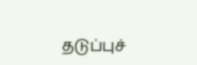தடுப்புச்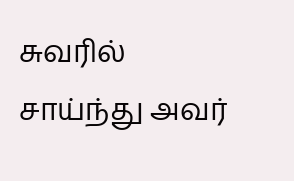சுவரில் சாய்ந்து அவர்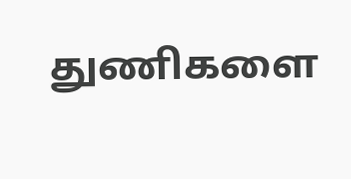துணிகளை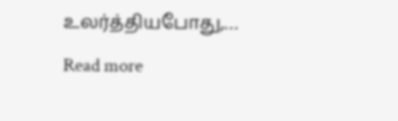உலர்த்தியபோது,…
Read more